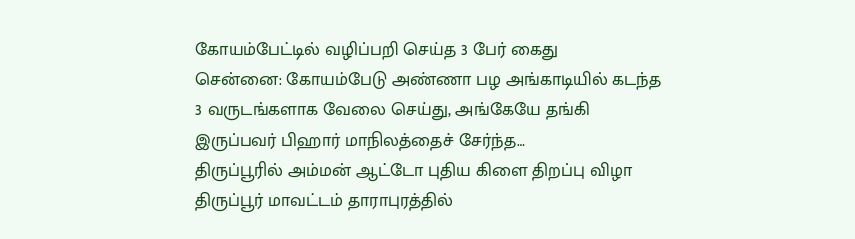கோயம்பேட்டில் வழிப்பறி செய்த 3 பேர் கைது
சென்னை: கோயம்பேடு அண்ணா பழ அங்காடியில் கடந்த 3 வருடங்களாக வேலை செய்து, அங்கேயே தங்கி இருப்பவர் பிஹார் மாநிலத்தைச் சேர்ந்த…
திருப்பூரில் அம்மன் ஆட்டோ புதிய கிளை திறப்பு விழா
திருப்பூர் மாவட்டம் தாராபுரத்தில்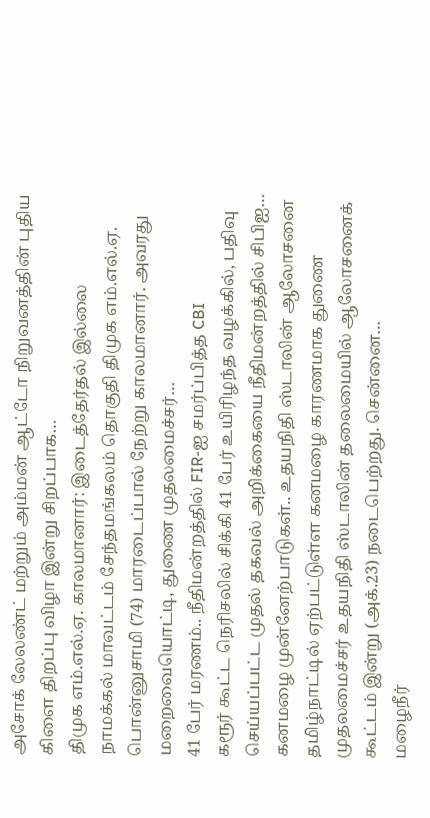அசோக் லேலண்ட் மற்றும் அம்மன் ஆட்டோ நிறுவனத்தின் புதிய கிளை திறப்பு விழா இன்று சிறப்பாக…
திமுக எம்.எல்.ஏ. காலமானார்: இடைத்தேர்தல் இல்லை
நாமக்கல் மாவட்டம் சேந்தமங்கலம் தொகுதி திமுக எம்.எல்.ஏ. பொன்னுசாமி (74) மாரடைப்பால் நேற்று காலமானார். அவரது மறைவையொட்டி, துணை முதலமைச்சர்…
41 பேர் மரணம்.. நீதிமன்றத்தில் FIR-ஐ சமர்ப்பித்த CBI
கரூர் கூட்ட நெரிசலில் சிக்கி 41 பேர் உயிரிழந்த வழக்கில், பதிவு செய்யப்பட்ட முதல் தகவல் அறிக்கையை நீதிமன்றத்தில் சிபிஐ…
கனமழை முன்னேற்பாடுகள்.. உதயநிதி ஸ்டாலின் ஆலோசனை
தமிழ்நாட்டில் ஏற்பட்டுள்ள கனமழை காரணமாக துணை முதலமைச்சர் உதயநிதி ஸ்டாலின் தலைமையில் ஆலோசனைக் கூட்டம் இன்று (அக்.23) நடைபெற்றது. சென்னை…
மழைநீர்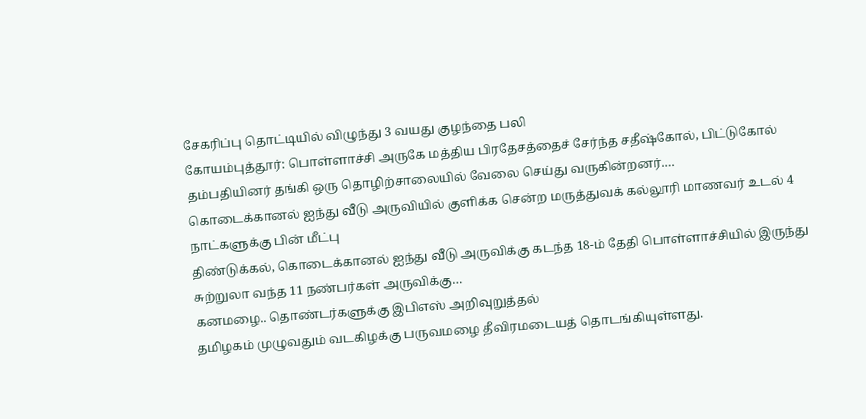சேகரிப்பு தொட்டியில் விழுந்து 3 வயது குழந்தை பலி
கோயம்புத்தூர்: பொள்ளாச்சி அருகே மத்திய பிரதேசத்தைச் சேர்ந்த சதீஷ்கோல், பிட்டுகோல் தம்பதியினர் தங்கி ஒரு தொழிற்சாலையில் வேலை செய்து வருகின்றனர்.…
கொடைக்கானல் ஐந்து வீடு அருவியில் குளிக்க சென்ற மருத்துவக் கல்லூரி மாணவர் உடல் 4 நாட்களுக்கு பின் மீட்பு
திண்டுக்கல், கொடைக்கானல் ஐந்து வீடு அருவிக்கு கடந்த 18-ம் தேதி பொள்ளாச்சியில் இருந்து சுற்றுலா வந்த 11 நண்பர்கள் அருவிக்கு…
கனமழை.. தொண்டர்களுக்கு இபிஎஸ் அறிவுறுத்தல்
தமிழகம் முழுவதும் வடகிழக்கு பருவமழை தீவிரமடையத் தொடங்கியுள்ளது.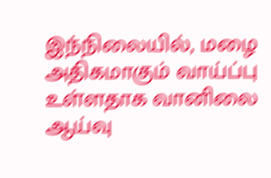இந்நிலையில், மழை அதிகமாகும் வாய்ப்பு உள்ளதாக வானிலை ஆய்வு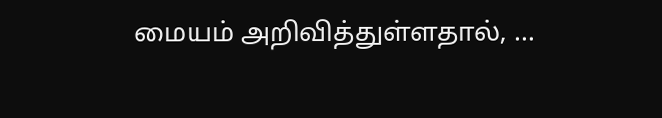மையம் அறிவித்துள்ளதால், …